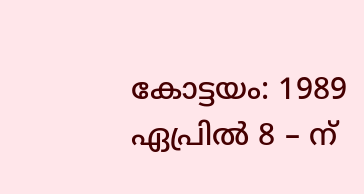കോട്ടയം: 1989 ഏപ്രിൽ 8 – ന്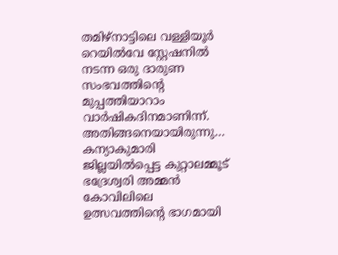തമിഴ്നാട്ടിലെ വള്ളിയൂർ റെയിൽവേ സ്റ്റേഷനിൽ നടന്ന ഒരു ദാരുണ സംഭവത്തിന്റെ മുപ്പത്തിയാറാം വാർഷികദിനമാണിന്ന്.
അതിങ്ങനെയായിരുന്നു…
കന്യാകുമാരി ജില്ലയിൽപ്പെട്ട കുറ്റാലമ്മൂട് ഭദ്രേശ്വരി അമ്മൻ കോവിലിലെ ഉത്സവത്തിന്റെ ഭാഗമായി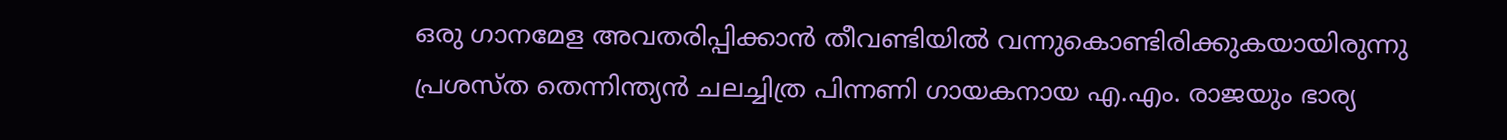ഒരു ഗാനമേള അവതരിപ്പിക്കാൻ തീവണ്ടിയിൽ വന്നുകൊണ്ടിരിക്കുകയായിരുന്നു പ്രശസ്ത തെന്നിന്ത്യൻ ചലച്ചിത്ര പിന്നണി ഗായകനായ എ.എം. രാജയും ഭാര്യ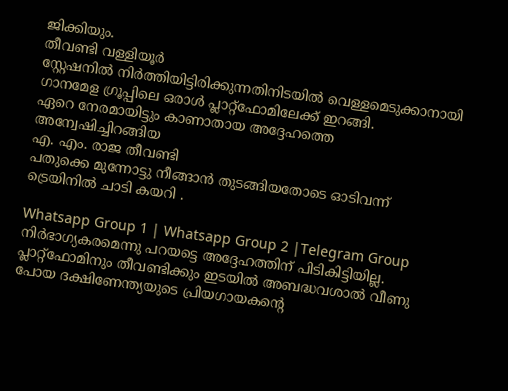ജിക്കിയും.
തീവണ്ടി വള്ളിയൂർ
സ്റ്റേഷനിൽ നിർത്തിയിട്ടിരിക്കുന്നതിനിടയിൽ വെള്ളമെടുക്കാനായി ഗാനമേള ഗ്രൂപ്പിലെ ഒരാൾ പ്ലാറ്റ്ഫോമിലേക്ക് ഇറങ്ങി.
ഏറെ നേരമായിട്ടും കാണാതായ അദ്ദേഹത്തെ അന്വേഷിച്ചിറങ്ങിയ
എ. എം. രാജ തീവണ്ടി
പതുക്കെ മുന്നോട്ടു നീങ്ങാൻ തുടങ്ങിയതോടെ ഓടിവന്ന് ട്രെയിനിൽ ചാടി കയറി .

Whatsapp Group 1 | Whatsapp Group 2 |Telegram Group
നിർഭാഗ്യകരമെന്നു പറയട്ടെ അദ്ദേഹത്തിന് പിടികിട്ടിയില്ല.
പ്ലാറ്റ്ഫോമിനും തീവണ്ടിക്കും ഇടയിൽ അബദ്ധവശാൽ വീണു പോയ ദക്ഷിണേന്ത്യയുടെ പ്രിയഗായകൻ്റെ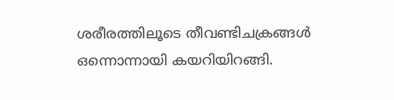ശരീരത്തിലൂടെ തീവണ്ടിചക്രങ്ങൾ ഒന്നൊന്നായി കയറിയിറങ്ങി.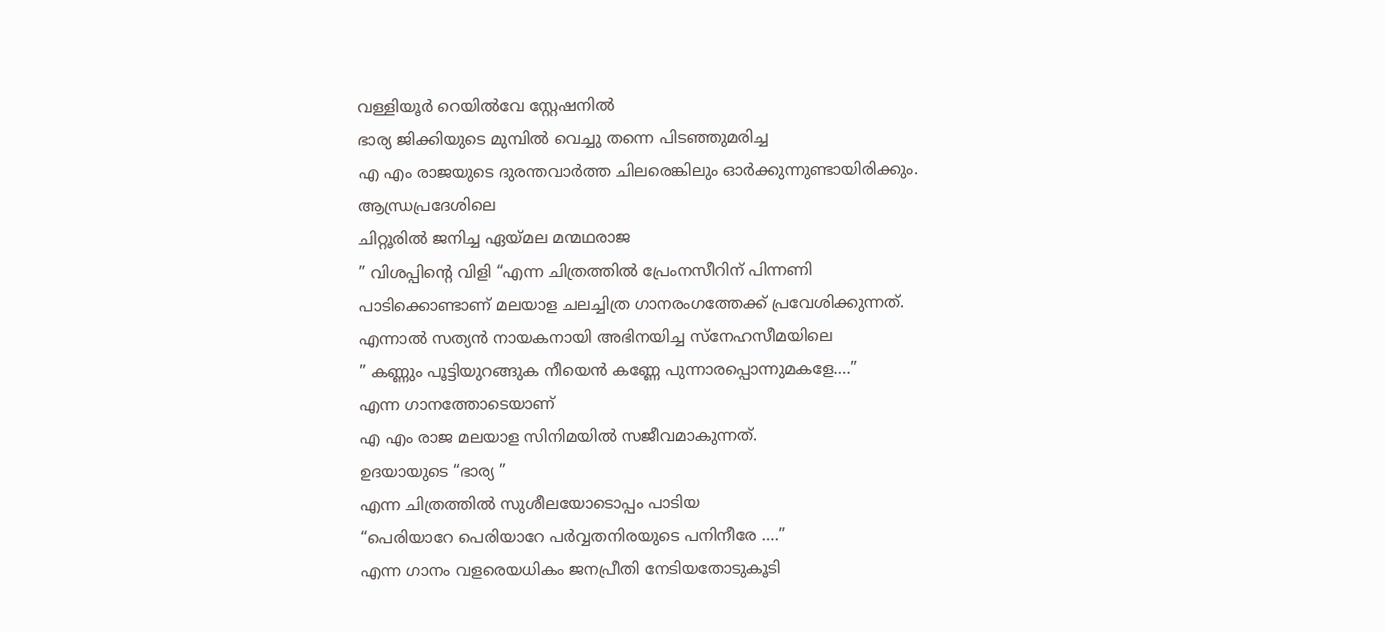വള്ളിയൂർ റെയിൽവേ സ്റ്റേഷനിൽ
ഭാര്യ ജിക്കിയുടെ മുമ്പിൽ വെച്ചു തന്നെ പിടഞ്ഞുമരിച്ച
എ എം രാജയുടെ ദുരന്തവാർത്ത ചിലരെങ്കിലും ഓർക്കുന്നുണ്ടായിരിക്കും.
ആന്ധ്രപ്രദേശിലെ
ചിറ്റൂരിൽ ജനിച്ച ഏയ്മല മന്മഥരാജ
” വിശപ്പിന്റെ വിളി “എന്ന ചിത്രത്തിൽ പ്രേംനസീറിന് പിന്നണി
പാടിക്കൊണ്ടാണ് മലയാള ചലച്ചിത്ര ഗാനരംഗത്തേക്ക് പ്രവേശിക്കുന്നത്.
എന്നാൽ സത്യൻ നായകനായി അഭിനയിച്ച സ്നേഹസീമയിലെ
” കണ്ണും പൂട്ടിയുറങ്ങുക നീയെൻ കണ്ണേ പുന്നാരപ്പൊന്നുമകളേ….”
എന്ന ഗാനത്തോടെയാണ്
എ എം രാജ മലയാള സിനിമയിൽ സജീവമാകുന്നത്.
ഉദയായുടെ “ഭാര്യ ”
എന്ന ചിത്രത്തിൽ സുശീലയോടൊപ്പം പാടിയ
“പെരിയാറേ പെരിയാറേ പർവ്വതനിരയുടെ പനിനീരേ ….”
എന്ന ഗാനം വളരെയധികം ജനപ്രീതി നേടിയതോടുകൂടി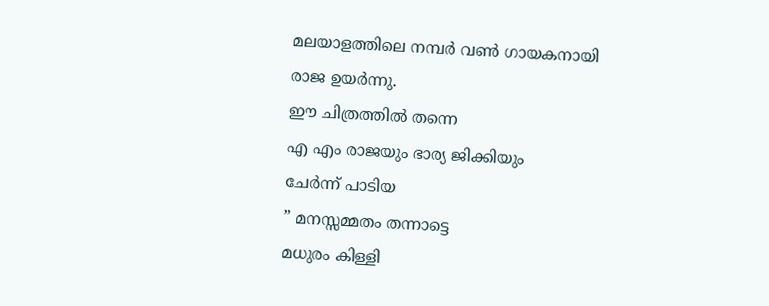മലയാളത്തിലെ നമ്പർ വൺ ഗായകനായി രാജ ഉയർന്നു.
ഈ ചിത്രത്തിൽ തന്നെ
എ എം രാജയും ഭാര്യ ജിക്കിയും
ചേർന്ന് പാടിയ
” മനസ്സമ്മതം തന്നാട്ടെ
മധുരം കിള്ളി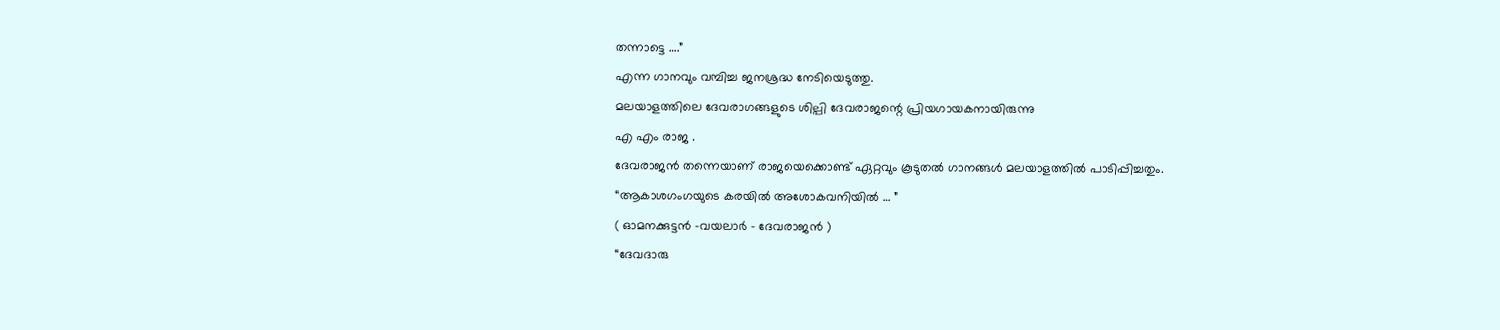തന്നാട്ടെ ….”
എന്ന ഗാനവും വമ്പിച്ച ജനശ്രദ്ധ നേടിയെടുത്തു.
മലയാളത്തിലെ ദേവരാഗങ്ങളുടെ ശില്പി ദേവരാജന്റെ പ്രിയഗായകനായിരുന്നു
എ എം രാജ .
ദേവരാജൻ തന്നെയാണ് രാജയെക്കൊണ്ട് ഏറ്റവും കൂടുതൽ ഗാനങ്ങൾ മലയാളത്തിൽ പാടിപ്പിച്ചതും.
“ആകാശഗംഗയുടെ കരയിൽ അശോകവനിയിൽ … ”
( ഓമനക്കുട്ടൻ -വയലാർ – ദേവരാജൻ )
“ദേവദാരു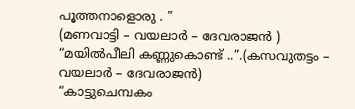പൂത്തനാളൊരു . ”
(മണവാട്ടി – വയലാർ – ദേവരാജൻ )
“മയിൽപീലി കണ്ണുകൊണ്ട് ..”.(കസവുതട്ടം – വയലാർ – ദേവരാജൻ)
“കാട്ടുചെമ്പകം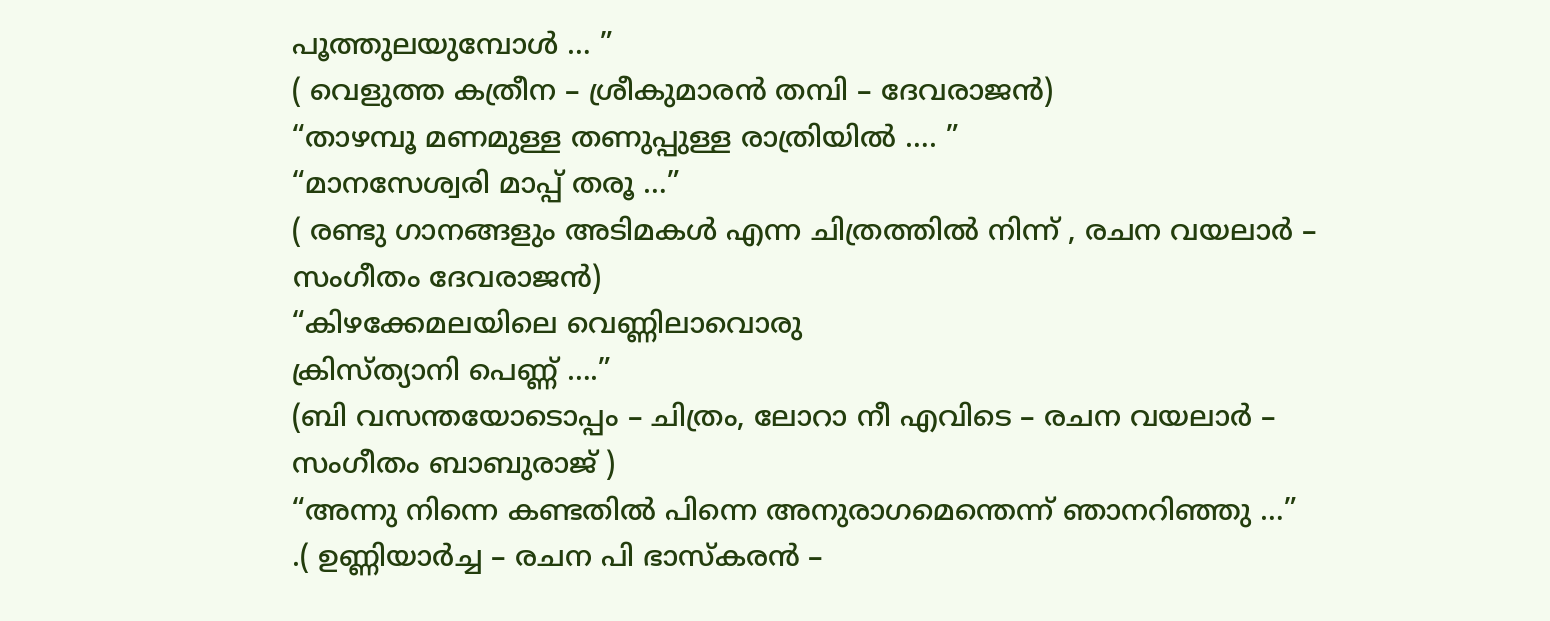പൂത്തുലയുമ്പോൾ … ”
( വെളുത്ത കത്രീന – ശ്രീകുമാരൻ തമ്പി – ദേവരാജൻ)
“താഴമ്പൂ മണമുള്ള തണുപ്പുള്ള രാത്രിയിൽ …. ”
“മാനസേശ്വരി മാപ്പ് തരൂ …”
( രണ്ടു ഗാനങ്ങളും അടിമകൾ എന്ന ചിത്രത്തിൽ നിന്ന് , രചന വയലാർ – സംഗീതം ദേവരാജൻ)
“കിഴക്കേമലയിലെ വെണ്ണിലാവൊരു
ക്രിസ്ത്യാനി പെണ്ണ് ….”
(ബി വസന്തയോടൊപ്പം – ചിത്രം, ലോറാ നീ എവിടെ – രചന വയലാർ – സംഗീതം ബാബുരാജ് )
“അന്നു നിന്നെ കണ്ടതിൽ പിന്നെ അനുരാഗമെന്തെന്ന് ഞാനറിഞ്ഞു …”
.( ഉണ്ണിയാർച്ച – രചന പി ഭാസ്കരൻ –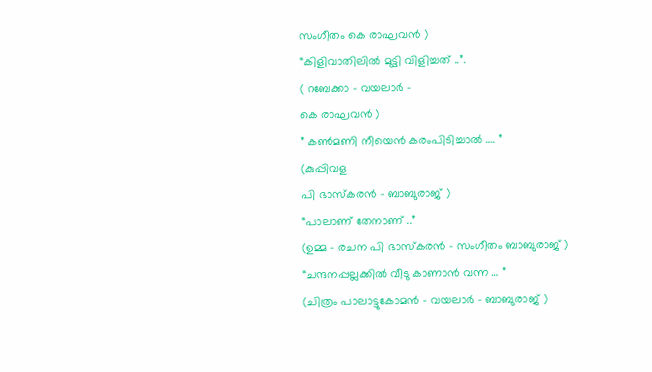സംഗീതം കെ രാഘവൻ )
“കിളിവാതിലിൽ മുട്ടി വിളിച്ചത് ..”.
( റബേക്കാ – വയലാർ –
കെ രാഘവൻ )
” കൺമണി നീയെൻ കരംപിടിച്ചാൽ …. ”
(കുപ്പിവള
പി ഭാസ്കരൻ – ബാബുരാജ് )
“പാലാണ് തേനാണ് ..”
(ഉമ്മ – രചന പി ഭാസ്കരൻ – സംഗീതം ബാബുരാജ് )
“ചന്ദനപ്പല്ലക്കിൽ വീടു കാണാൻ വന്ന … ”
(ചിത്രം പാലാട്ടുകോമൻ – വയലാർ – ബാബുരാജ് )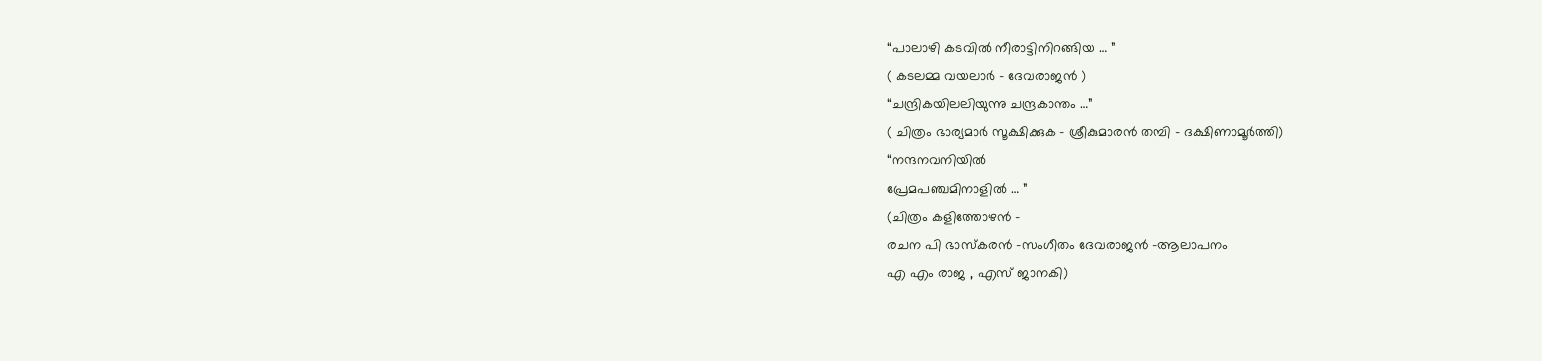“പാലാഴി കടവിൽ നീരാട്ടിനിറങ്ങിയ … ”
( കടലമ്മ വയലാർ – ദേവരാജൻ )
“ചന്ദ്രികയിലലിയുന്നു ചന്ദ്രകാന്തം …”
( ചിത്രം ഭാര്യമാർ സൂക്ഷിക്കുക – ശ്രീകുമാരൻ തമ്പി – ദക്ഷിണാമൂർത്തി)
“നന്ദനവനിയിൽ
പ്രേമപഞ്ചമിനാളിൽ … ”
(ചിത്രം കളിത്തോഴൻ –
രചന പി ഭാസ്കരൻ -സംഗീതം ദേവരാജൻ -ആലാപനം
എ എം രാജ , എസ് ജാനകി)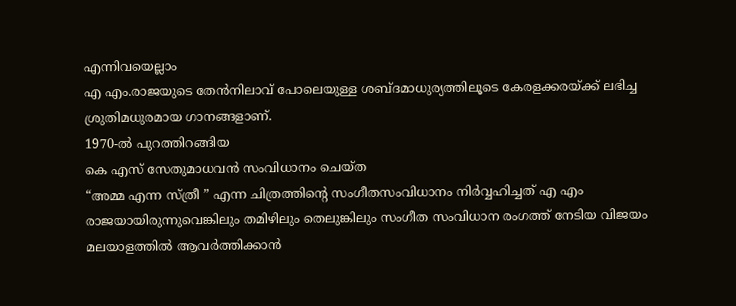എന്നിവയെല്ലാം
എ എം.രാജയുടെ തേൻനിലാവ് പോലെയുള്ള ശബ്ദമാധുര്യത്തിലൂടെ കേരളക്കരയ്ക്ക് ലഭിച്ച ശ്രുതിമധുരമായ ഗാനങ്ങളാണ്.
1970-ൽ പുറത്തിറങ്ങിയ
കെ എസ് സേതുമാധവൻ സംവിധാനം ചെയ്ത
“അമ്മ എന്ന സ്ത്രീ ” എന്ന ചിത്രത്തിന്റെ സംഗീതസംവിധാനം നിർവ്വഹിച്ചത് എ എം രാജയായിരുന്നുവെങ്കിലും തമിഴിലും തെലുങ്കിലും സംഗീത സംവിധാന രംഗത്ത് നേടിയ വിജയം മലയാളത്തിൽ ആവർത്തിക്കാൻ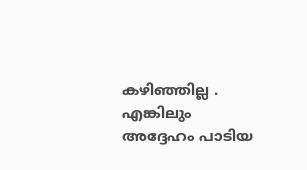കഴിഞ്ഞില്ല .
എങ്കിലും അദ്ദേഹം പാടിയ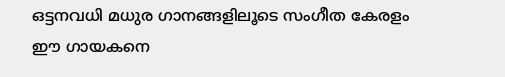ഒട്ടനവധി മധുര ഗാനങ്ങളിലൂടെ സംഗീത കേരളം ഈ ഗായകനെ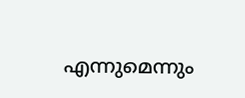എന്നുമെന്നും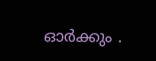ഓർക്കും .